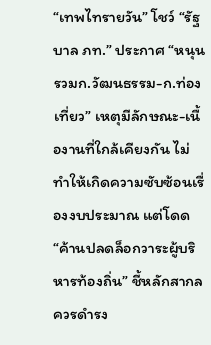“เทพไทรายวัน” โชว์ “รัฐบาล ภท.” ประกาศ “หนุนรวมก.วัฒนธรรม-ก.ท่องเที่ยว” เหตุมีลักษณะ-เนื้องานที่ใกล้เคียงกัน ไม่ทำให้เกิดความซับซ้อนเรื่องงบประมาณ แต่โดด “ค้านปลดล็อกวาระผู้บริหารท้องถิ่น” ชี้หลักสากลควรดำรง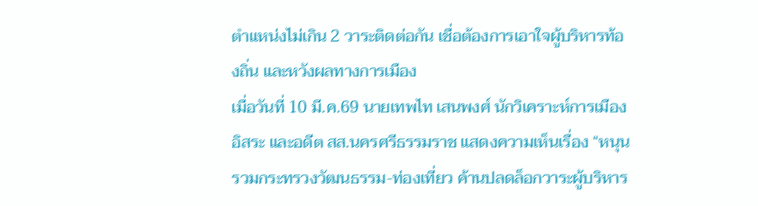ตำแหน่งไม่เกิน 2 วาระติดต่อกัน เชื่อต้องการเอาใจผู้บริหารท้องถิ่น และหวังผลทางการเมือง
เมื่อวันที่ 10 มี.ค.69 นายเทพไท เสนพงศ์ นักวิเคราะห์การเมืองอิสระ และอดีต สส.นครศรีธรรมราช แสดงความเห็นเรื่อง “หนุนรวมกระทรวงวัฒนธรรม-ท่องเที่ยว ค้านปลดล็อกวาระผู้บริหาร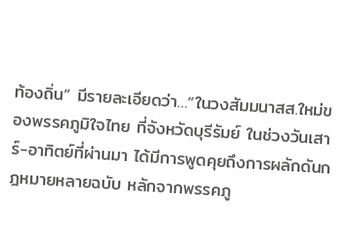ท้องถิ่น” มีรายละเอียดว่า…“ในวงสัมมนาสส.ใหม่ของพรรคภูมิใจไทย ที่จังหวัดบุรีรัมย์ ในช่วงวันเสาร์-อาทิตย์ที่ผ่านมา ได้มีการพูดคุยถึงการผลักดันกฎหมายหลายฉบับ หลักจากพรรคภู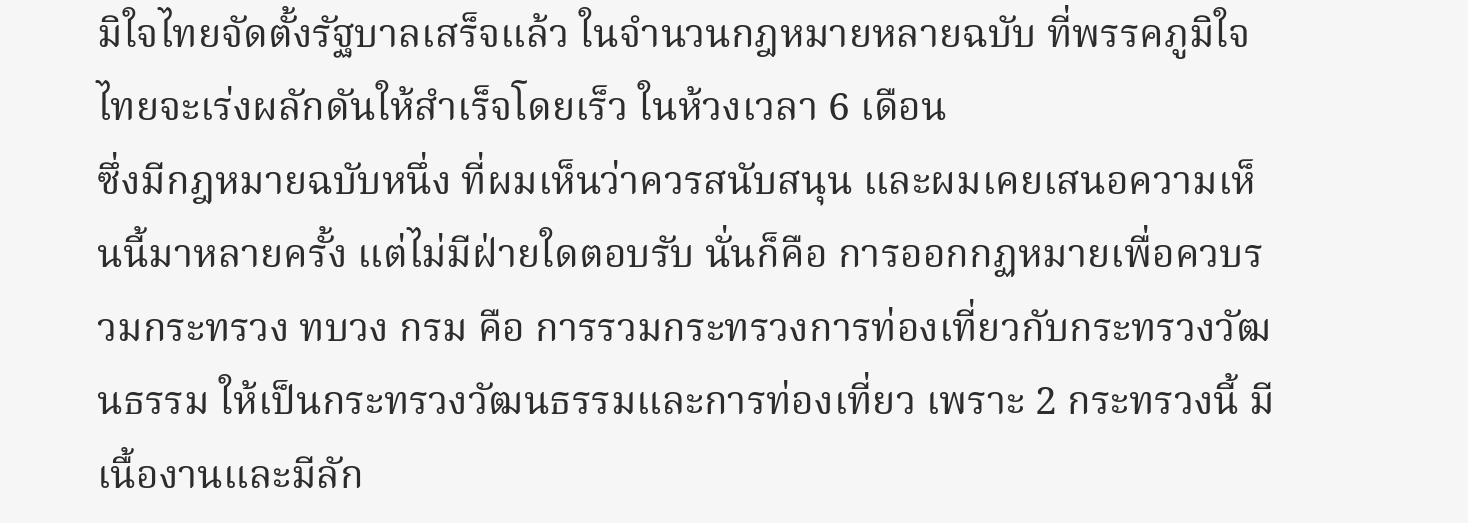มิใจไทยจัดตั้งรัฐบาลเสร็จแล้ว ในจำนวนกฎหมายหลายฉบับ ที่พรรคภูมิใจไทยจะเร่งผลักดันให้สำเร็จโดยเร็ว ในห้วงเวลา 6 เดือน
ซึ่งมีกฎหมายฉบับหนึ่ง ที่ผมเห็นว่าควรสนับสนุน และผมเคยเสนอความเห็นนี้มาหลายครั้ง แต่ไม่มีฝ่ายใดตอบรับ นั่นก็คือ การออกกฏหมายเพื่อควบรวมกระทรวง ทบวง กรม คือ การรวมกระทรวงการท่องเที่ยวกับกระทรวงวัฒนธรรม ให้เป็นกระทรวงวัฒนธรรมและการท่องเที่ยว เพราะ 2 กระทรวงนี้ มีเนื้องานและมีลัก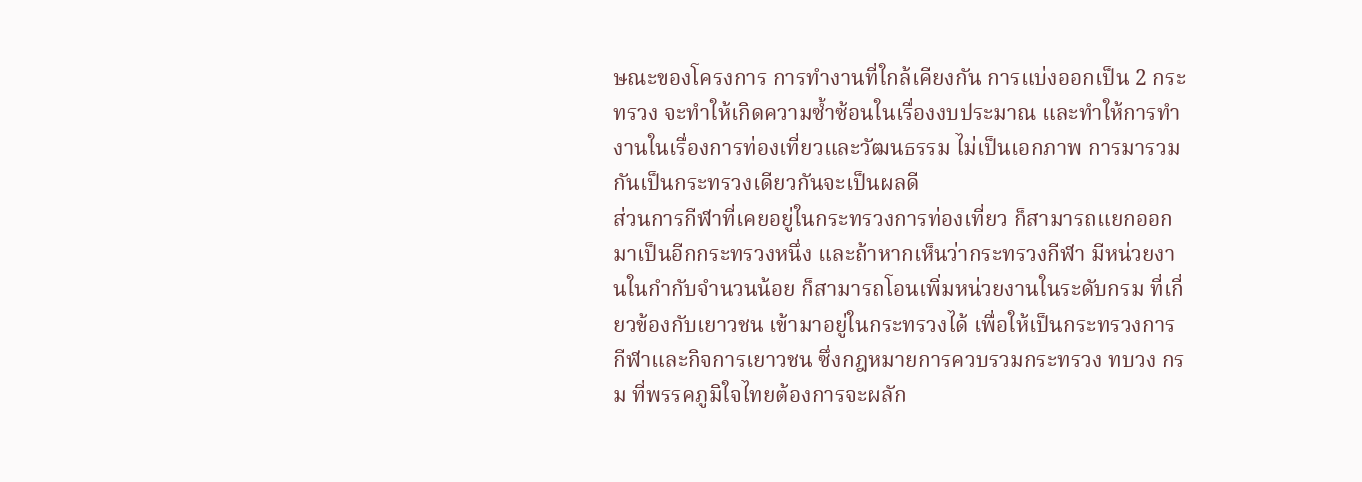ษณะของโครงการ การทำงานที่ใกล้เคียงกัน การแบ่งออกเป็น 2 กระทรวง จะทำให้เกิดความซ้ำซ้อนในเรื่องงบประมาณ และทำให้การทำงานในเรื่องการท่องเที่ยวและวัฒนธรรม ไม่เป็นเอกภาพ การมารวมกันเป็นกระทรวงเดียวกันจะเป็นผลดี
ส่วนการกีฬาที่เคยอยู่ในกระทรวงการท่องเที่ยว ก็สามารถแยกออกมาเป็นอีกกระทรวงหนึ่ง และถ้าหากเห็นว่ากระทรวงกีฬา มีหน่วยงานในกำกับจำนวนน้อย ก็สามารถโอนเพิ่มหน่วยงานในระดับกรม ที่เกี่ยวข้องกับเยาวชน เข้ามาอยู่ในกระทรวงได้ เพื่อให้เป็นกระทรวงการกีฬาและกิจการเยาวชน ซึ่งกฎหมายการควบรวมกระทรวง ทบวง กรม ที่พรรคภูมิใจไทยต้องการจะผลัก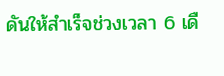ดันให้สำเร็จช่วงเวลา 6 เดื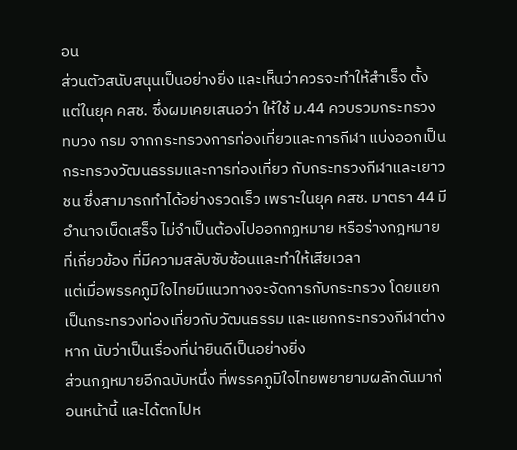อน
ส่วนตัวสนับสนุนเป็นอย่างยิ่ง และเห็นว่าควรจะทำให้สำเร็จ ตั้งแต่ในยุค คสช. ซึ่งผมเคยเสนอว่า ให้ใช้ ม.44 ควบรวมกระทรวง ทบวง กรม จากกระทรวงการท่องเที่ยวและการกีฬา แบ่งออกเป็นกระทรวงวัฒนธรรมและการท่องเที่ยว กับกระทรวงกีฬาและเยาวชน ซึ่งสามารถทำได้อย่างรวดเร็ว เพราะในยุค คสช. มาตรา 44 มีอำนาจเบ็ดเสร็จ ไม่จำเป็นต้องไปออกกฏหมาย หรือร่างกฎหมายที่เกี่ยวข้อง ที่มีความสลับซับซ้อนและทำให้เสียเวลา
แต่เมื่อพรรคภูมิใจไทยมีแนวทางจะจัดการกับกระทรวง โดยแยกเป็นกระทรวงท่องเที่ยวกับวัฒนธรรม และแยกกระทรวงกีฬาต่างหาก นับว่าเป็นเรื่องที่น่ายินดีเป็นอย่างยิ่ง
ส่วนกฎหมายอีกฉบับหนึ่ง ที่พรรคภูมิใจไทยพยายามผลักดันมาก่อนหน้านี้ และได้ตกไปห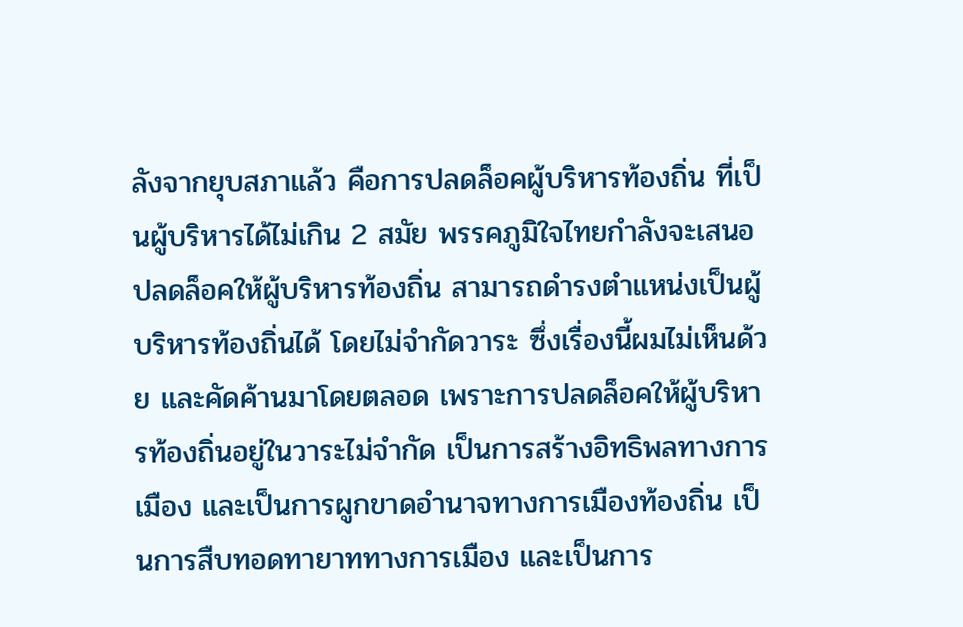ลังจากยุบสภาแล้ว คือการปลดล็อคผู้บริหารท้องถิ่น ที่เป็นผู้บริหารได้ไม่เกิน 2 สมัย พรรคภูมิใจไทยกำลังจะเสนอปลดล็อคให้ผู้บริหารท้องถิ่น สามารถดำรงตำแหน่งเป็นผู้บริหารท้องถิ่นได้ โดยไม่จำกัดวาระ ซึ่งเรื่องนี้ผมไม่เห็นด้วย และคัดค้านมาโดยตลอด เพราะการปลดล็อคให้ผู้บริหารท้องถิ่นอยู่ในวาระไม่จำกัด เป็นการสร้างอิทธิพลทางการเมือง และเป็นการผูกขาดอำนาจทางการเมืองท้องถิ่น เป็นการสืบทอดทายาททางการเมือง และเป็นการ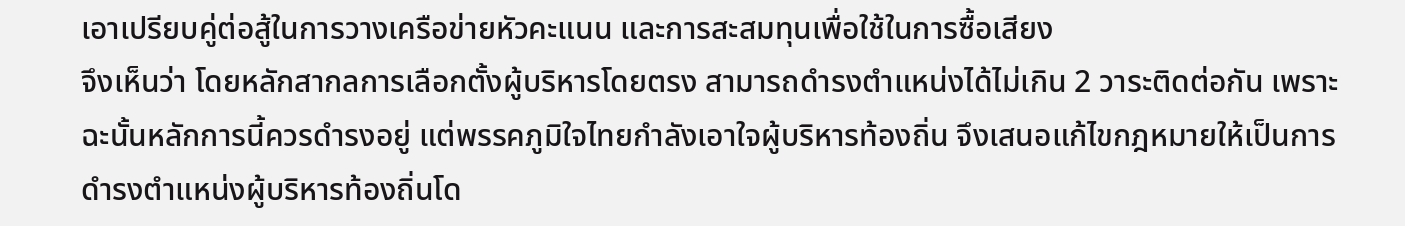เอาเปรียบคู่ต่อสู้ในการวางเครือข่ายหัวคะแนน และการสะสมทุนเพื่อใช้ในการซื้อเสียง
จึงเห็นว่า โดยหลักสากลการเลือกตั้งผู้บริหารโดยตรง สามารถดำรงตำแหน่งได้ไม่เกิน 2 วาระติดต่อกัน เพราะฉะนั้นหลักการนี้ควรดำรงอยู่ แต่พรรคภูมิใจไทยกำลังเอาใจผู้บริหารท้องถิ่น จึงเสนอแก้ไขกฎหมายให้เป็นการดำรงตำแหน่งผู้บริหารท้องถิ่นโด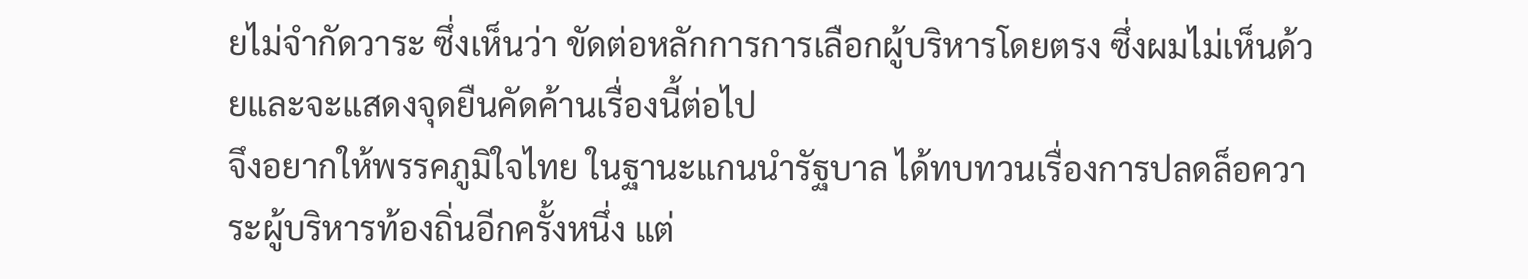ยไม่จำกัดวาระ ซึ่งเห็นว่า ขัดต่อหลักการการเลือกผู้บริหารโดยตรง ซึ่งผมไม่เห็นด้วยและจะแสดงจุดยืนคัดค้านเรื่องนี้ต่อไป
จึงอยากให้พรรคภูมิใจไทย ในฐานะแกนนำรัฐบาล ได้ทบทวนเรื่องการปลดล็อควาระผู้บริหารท้องถิ่นอีกครั้งหนึ่ง แต่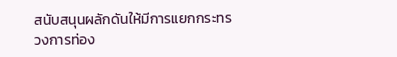สนับสนุนผลักดันให้มีการแยกกระทรวงการท่อง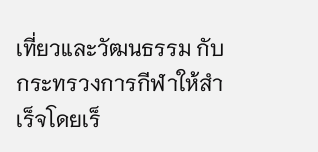เที่ยวและวัฒนธรรม กับกระทรวงการกีฬาให้สำเร็จโดยเร็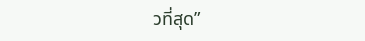วที่สุด”